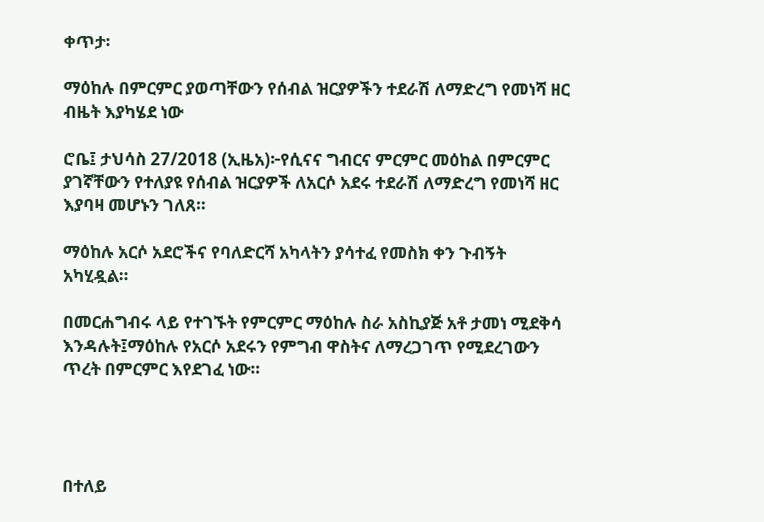ቀጥታ፡

ማዕከሉ በምርምር ያወጣቸውን የሰብል ዝርያዎችን ተደራሽ ለማድረግ የመነሻ ዘር ብዜት እያካሄደ ነው

ሮቤ፤ ታህሳስ 27/2018 (ኢዜአ)፦የሲናና ግብርና ምርምር መዕከል በምርምር ያገኛቸውን የተለያዩ የሰብል ዝርያዎች ለአርሶ አደሩ ተደራሽ ለማድረግ የመነሻ ዘር እያባዛ መሆኑን ገለጸ።

ማዕከሉ አርሶ አደሮችና የባለድርሻ አካላትን ያሳተፈ የመስክ ቀን ጉብኝት አካሂዷል።

በመርሐግብሩ ላይ የተገኙት የምርምር ማዕከሉ ስራ አስኪያጅ አቶ ታመነ ሚደቅሳ እንዳሉት፤ማዕከሉ የአርሶ አደሩን የምግብ ዋስትና ለማረጋገጥ የሚደረገውን ጥረት በምርምር እየደገፈ ነው።




በተለይ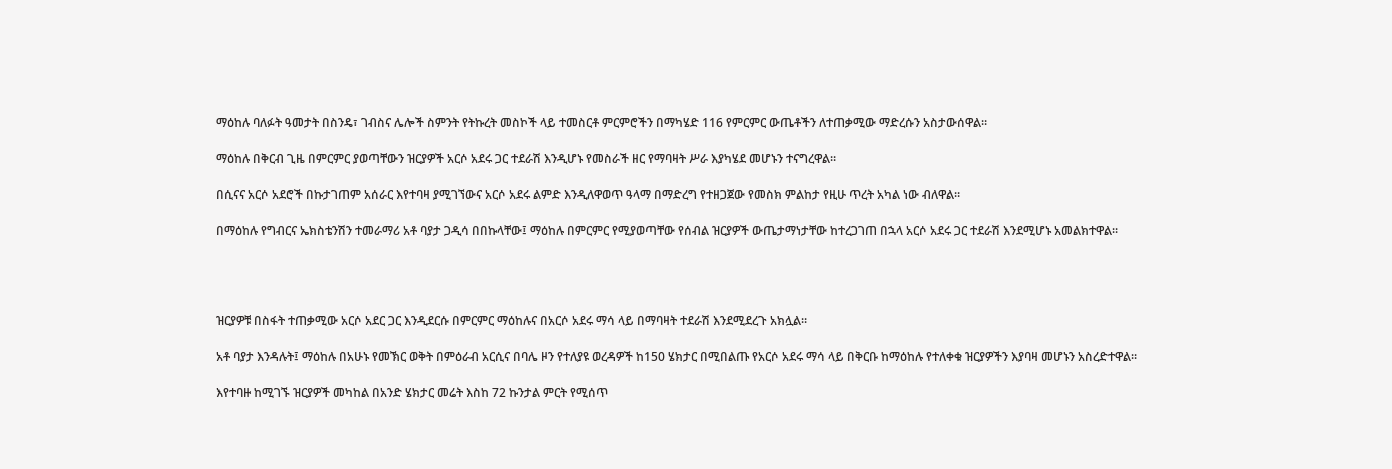ማዕከሉ ባለፉት ዓመታት በስንዴ፣ ገብስና ሌሎች ስምንት የትኩረት መስኮች ላይ ተመስርቶ ምርምሮችን በማካሄድ 116 የምርምር ውጤቶችን ለተጠቃሚው ማድረሱን አስታውሰዋል።

ማዕከሉ በቅርብ ጊዜ በምርምር ያወጣቸውን ዝርያዎች አርሶ አደሩ ጋር ተደራሽ እንዲሆኑ የመስራች ዘር የማባዛት ሥራ እያካሄደ መሆኑን ተናግረዋል።

በሲናና አርሶ አደሮች በኩታገጠም አሰራር እየተባዛ ያሚገኘውና አርሶ አደሩ ልምድ እንዲለዋወጥ ዓላማ በማድረግ የተዘጋጀው የመስክ ምልከታ የዚሁ ጥረት አካል ነው ብለዋል።

በማዕከሉ የግብርና ኤክስቴንሽን ተመራማሪ አቶ ባያታ ጋዲሳ በበኩላቸው፤ ማዕከሉ በምርምር የሚያወጣቸው የሰብል ዝርያዎች ውጤታማነታቸው ከተረጋገጠ በኋላ አርሶ አደሩ ጋር ተደራሽ እንደሚሆኑ አመልክተዋል።




ዝርያዎቹ በስፋት ተጠቃሚው አርሶ አደር ጋር እንዲደርሱ በምርምር ማዕከሉና በአርሶ አደሩ ማሳ ላይ በማባዛት ተደራሽ እንደሚደረጉ አክሏል።

አቶ ባያታ እንዳሉት፤ ማዕከሉ በአሁኑ የመኽር ወቅት በምዕራብ አርሲና በባሌ ዞን የተለያዩ ወረዳዎች ከ150 ሄክታር በሚበልጡ የአርሶ አደሩ ማሳ ላይ በቅርቡ ከማዕከሉ የተለቀቁ ዝርያዎችን እያባዛ መሆኑን አስረድተዋል።

እየተባዙ ከሚገኙ ዝርያዎች መካከል በአንድ ሄክታር መሬት እስከ 72 ኩንታል ምርት የሚሰጥ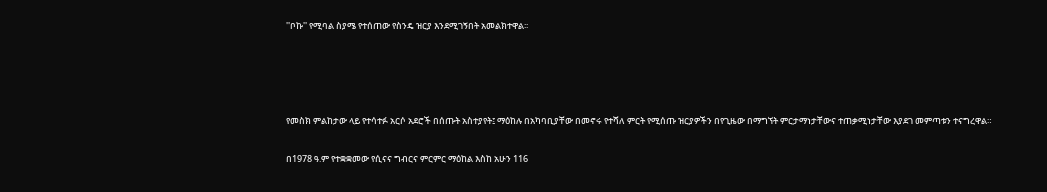''ቦኩ'' የሚባል ስያሜ የተሰጠው የስንዴ ዝርያ እንደሚገኝበት አመልክተዋል፡፡




የመስክ ምልከታው ላይ የተሳተፉ አርሶ አደሮች በሰጡት አስተያየት፤ ማዕከሉ በአካባቢያቸው በመኖሩ የተሻለ ምርት የሚሰጡ ዝርያዎችን በየጊዜው በማግኘት ምርታማነታቸውና ተጠቃሚነታቸው እያደገ መምጣቱን ተናግረዋል።

በ1978 ዓ.ም የተቋቋመው የሲናና ግብርና ምርምር ማዕከል እስከ አሁን 116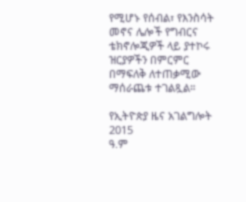የሚሆኑ የሰብል፣ የእንስሳት መኖና ሌሎች የግብርና ቴክኖሎጂዎች ላይ ያተኮሩ ዝርያዎችን በምርምር በማፍለቅ ለተጠቃሚው ማሰራጨቱ ተገልጿል።

የኢትዮጵያ ዜና አገልግሎት
2015
ዓ.ም